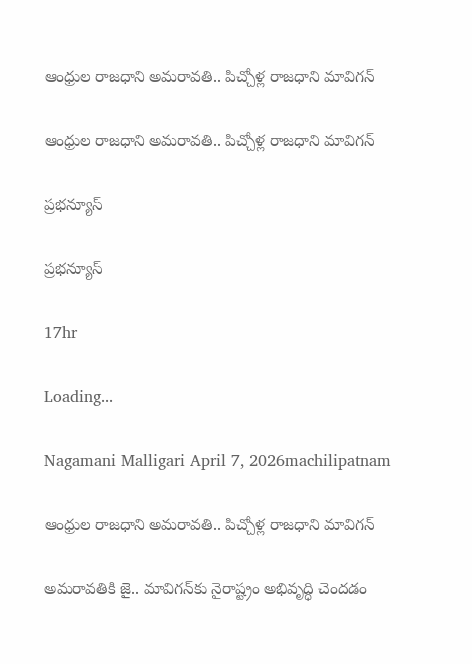ఆంధ్రుల రాజధాని అమరావతి.. పిచ్చోళ్ల రాజధాని మావిగన్

ఆంధ్రుల రాజధాని అమరావతి.. పిచ్చోళ్ల రాజధాని మావిగన్

ప్రభన్యూస్

ప్రభన్యూస్

17hr

Loading...

Nagamani Malligari April 7, 2026machilipatnam

ఆంధ్రుల రాజధాని అమరావతి.. పిచ్చోళ్ల రాజధాని మావిగన్

అమరావతికి జై.. మావిగన్‌కు నైరాష్ట్రం అభివృద్ధి చెందడం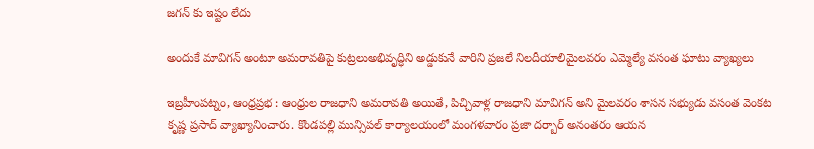జగన్ కు ఇష్టం లేదు

అందుకే మావిగన్ అంటూ అమరావతిపై కుట్రలుఅభివృద్ధిని అడ్డుకునే వారిని ప్రజలే నిలదీయాలిమైలవరం ఎమ్మెల్యే వసంత ఘాటు వ్యాఖ్యలు

ఇబ్రహీంపట్నం, ఆంధ్రప్రభ : ఆంధ్రుల రాజధాని అమరావతి అయితే, పిచ్చివాళ్ల రాజధాని మావిగన్ అని మైలవరం శాసన సభ్యుడు వసంత వెంకట కృష్ణ ప్రసాద్ వ్యాఖ్యానించారు. కొండపల్లి మున్సిపల్ కార్యాలయంలో మంగళవారం ప్రజా దర్బార్ అనంతరం ఆయన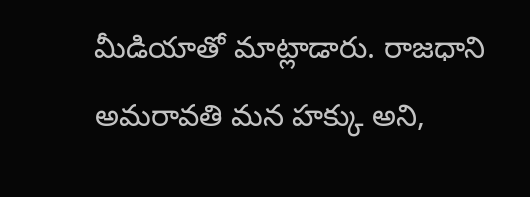మీడియాతో మాట్లాడారు. రాజధాని అమరావతి మన హక్కు అని,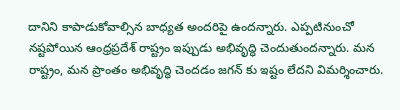దానిని కాపాడుకోవాల్సిన బాధ్యత అందరిపై ఉందన్నారు. ఎప్పటినుంచో నష్టపోయిన ఆంధ్రప్రదేశ్ రాష్ట్రం ఇప్పుడు అభివృద్ధి చెందుతుందన్నారు. మన రాష్ట్రం, మన ప్రాంతం అభివృద్ధి చెందడం జగన్ కు ఇష్టం లేదని విమర్శించారు.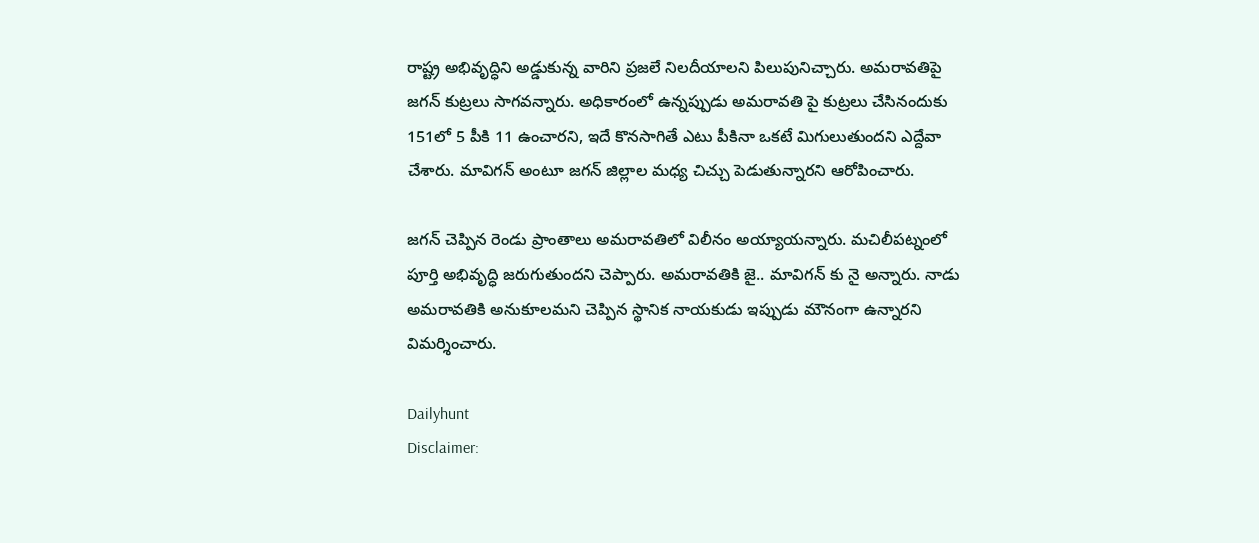రాష్ట్ర అభివృద్ధిని అడ్డుకున్న వారిని ప్రజలే నిలదీయాలని పిలుపునిచ్చారు. అమరావతిపై జగన్ కుట్రలు సాగవన్నారు. అధికారంలో ఉన్నప్పుడు అమరావతి పై కుట్రలు చేసినందుకు 151లో 5 పీకి 11 ఉంచారని, ఇదే కొనసాగితే ఎటు పీకినా ఒకటే మిగులుతుందని ఎద్దేవా చేశారు. మావిగన్ అంటూ జగన్ జిల్లాల మధ్య చిచ్చు పెడుతున్నారని ఆరోపించారు.

జగన్ చెప్పిన రెండు ప్రాంతాలు అమరావతిలో విలీనం అయ్యాయన్నారు. మచిలీపట్నంలో పూర్తి అభివృద్ధి జరుగుతుందని చెప్పారు. అమరావతికి జై.. మావిగన్ కు నై అన్నారు. నాడు అమరావతికి అనుకూలమని చెప్పిన స్థానిక నాయకుడు ఇప్పుడు మౌనంగా ఉన్నారని విమర్శించారు.

Dailyhunt
Disclaimer: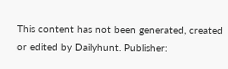This content has not been generated, created or edited by Dailyhunt. Publisher: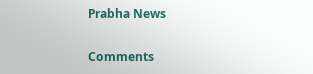Prabha News

Comments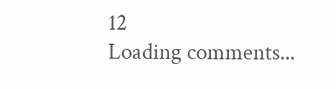12
Loading comments...